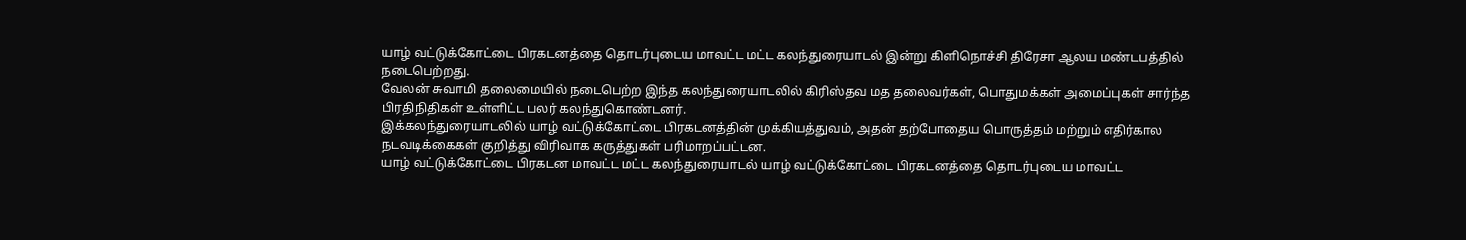யாழ் வட்டுக்கோட்டை பிரகடனத்தை தொடர்புடைய மாவட்ட மட்ட கலந்துரையாடல் இன்று கிளிநொச்சி திரேசா ஆலய மண்டபத்தில் நடைபெற்றது.
வேலன் சுவாமி தலைமையில் நடைபெற்ற இந்த கலந்துரையாடலில் கிரிஸ்தவ மத தலைவர்கள், பொதுமக்கள் அமைப்புகள் சார்ந்த பிரதிநிதிகள் உள்ளிட்ட பலர் கலந்துகொண்டனர்.
இக்கலந்துரையாடலில் யாழ் வட்டுக்கோட்டை பிரகடனத்தின் முக்கியத்துவம், அதன் தற்போதைய பொருத்தம் மற்றும் எதிர்கால நடவடிக்கைகள் குறித்து விரிவாக கருத்துகள் பரிமாறப்பட்டன.
யாழ் வட்டுக்கோட்டை பிரகடன மாவட்ட மட்ட கலந்துரையாடல் யாழ் வட்டுக்கோட்டை பிரகடனத்தை தொடர்புடைய மாவட்ட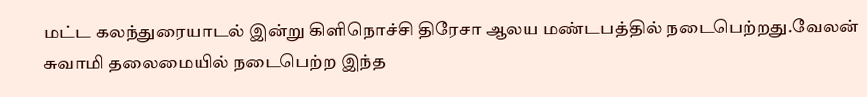மட்ட கலந்துரையாடல் இன்று கிளிநொச்சி திரேசா ஆலய மண்டபத்தில் நடைபெற்றது.வேலன் சுவாமி தலைமையில் நடைபெற்ற இந்த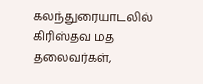கலந்துரையாடலில் கிரிஸ்தவ மத தலைவர்கள்,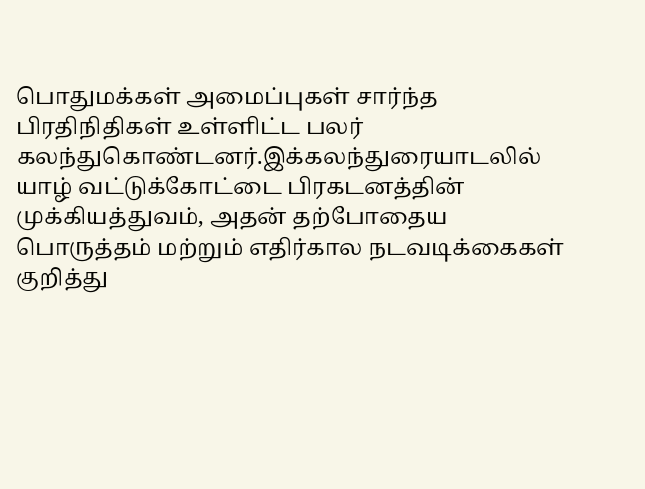பொதுமக்கள் அமைப்புகள் சார்ந்த பிரதிநிதிகள் உள்ளிட்ட பலர் கலந்துகொண்டனர்.இக்கலந்துரையாடலில் யாழ் வட்டுக்கோட்டை பிரகடனத்தின் முக்கியத்துவம், அதன் தற்போதைய பொருத்தம் மற்றும் எதிர்கால நடவடிக்கைகள் குறித்து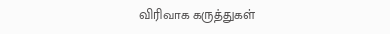விரிவாக கருத்துகள்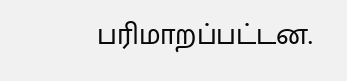பரிமாறப்பட்டன.